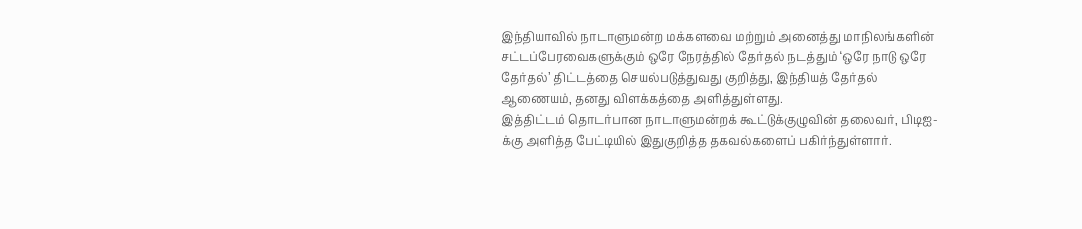இந்தியாவில் நாடாளுமன்ற மக்களவை மற்றும் அனைத்து மாநிலங்களின் சட்டப்பேரவைகளுக்கும் ஒரே நேரத்தில் தேர்தல் நடத்தும் ‘ஒரே நாடு ஒரே தேர்தல்’ திட்டத்தை செயல்படுத்துவது குறித்து, இந்தியத் தேர்தல் ஆணையம், தனது விளக்கத்தை அளித்துள்ளது.
இத்திட்டம் தொடர்பான நாடாளுமன்றக் கூட்டுக்குழுவின் தலைவர், பிடிஐ-க்கு அளித்த பேட்டியில் இதுகுறித்த தகவல்களைப் பகிர்ந்துள்ளார்.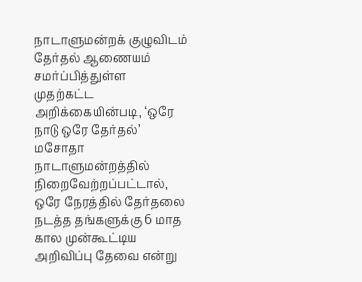நாடாளுமன்றக் குழுவிடம் தேர்தல் ஆணையம் சமர்ப்பித்துள்ள முதற்கட்ட அறிக்கையின்படி, ‘ஒரே நாடு ஒரே தேர்தல்’ மசோதா நாடாளுமன்றத்தில் நிறைவேற்றப்பட்டால், ஒரே நேரத்தில் தேர்தலை நடத்த தங்களுக்கு 6 மாத கால முன்கூட்டிய அறிவிப்பு தேவை என்று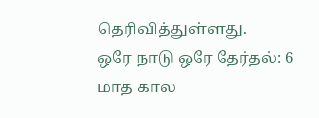தெரிவித்துள்ளது.
ஒரே நாடு ஒரே தேர்தல்: 6 மாத கால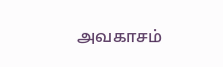அவகாசம்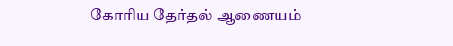கோரிய தேர்தல் ஆணையம்